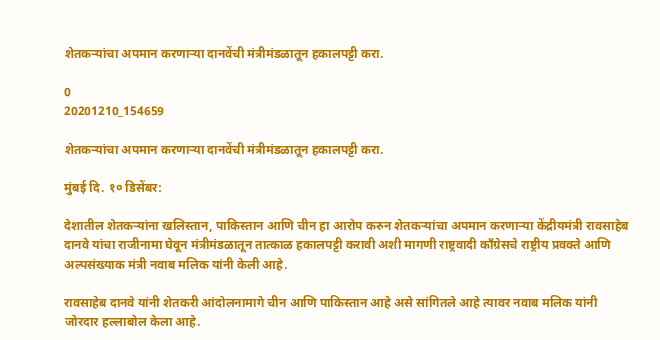शेतकर्‍यांचा अपमान करणार्‍या दानवेंची मंत्रीमंडळातून हकालपट्टी करा.

0
20201210_154659

शेतकर्‍यांचा अपमान करणार्‍या दानवेंची मंत्रीमंडळातून हकालपट्टी करा.

मुंबई दि. १० डिसेंबर:

देशातील शेतकर्‍यांना खलिस्तान, पाकिस्तान आणि चीन हा आरोप करुन शेतकर्‍यांचा अपमान करणार्‍या केंद्रीयमंत्री रावसाहेब दानवे यांचा राजीनामा घेवून मंत्रीमंडळातून तात्काळ हकालपट्टी करावी अशी मागणी राष्ट्रवादी काँग्रेसचे राष्ट्रीय प्रवक्ते आणि अल्पसंख्याक मंत्री नवाब मलिक यांनी केली आहे.

रावसाहेब दानवे यांनी शेतकरी आंदोलनामागे चीन आणि पाकिस्तान आहे असे सांगितले आहे त्यावर नवाब मलिक यांनी जोरदार हल्लाबोल केला आहे.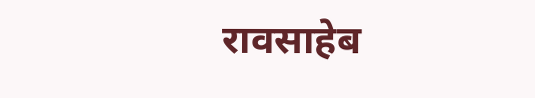रावसाहेब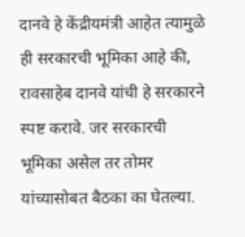दानवे हे केंद्रीयमंत्री आहेत त्यामुळे ही सरकारची भूमिका आहे की, रावसाहेब दानवे यांची हे सरकारने स्पष्ट करावे. जर सरकारची भूमिका असेल तर तोमर यांच्यासोबत बैठका का घेतल्या.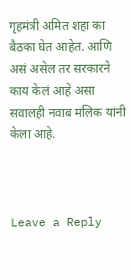गृहमंत्री अमित शहा का बैठका घेत आहेत. आणि असं असेल तर सरकारने काय केलं आहे असा सवालही नवाब मलिक यांनी केला आहे.



Leave a Reply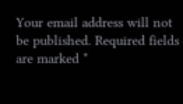Your email address will not be published. Required fields are marked *